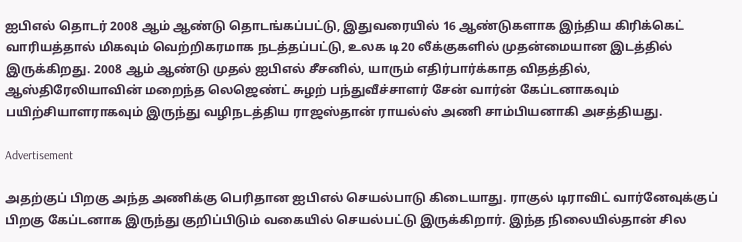ஐபிஎல் தொடர் 2008 ஆம் ஆண்டு தொடங்கப்பட்டு, இதுவரையில் 16 ஆண்டுகளாக இந்திய கிரிக்கெட் வாரியத்தால் மிகவும் வெற்றிகரமாக நடத்தப்பட்டு, உலக டி20 லீக்குகளில் முதன்மையான இடத்தில் இருக்கிறது. 2008 ஆம் ஆண்டு முதல் ஐபிஎல் சீசனில், யாரும் எதிர்பார்க்காத விதத்தில், ஆஸ்திரேலியாவின் மறைந்த லெஜெண்ட் சுழற் பந்துவீச்சாளர் சேன் வார்ன் கேப்டனாகவும் பயிற்சியாளராகவும் இருந்து வழிநடத்திய ராஜஸ்தான் ராயல்ஸ் அணி சாம்பியனாகி அசத்தியது.

Advertisement

அதற்குப் பிறகு அந்த அணிக்கு பெரிதான ஐபிஎல் செயல்பாடு கிடையாது. ராகுல் டிராவிட் வார்னேவுக்குப் பிறகு கேப்டனாக இருந்து குறிப்பிடும் வகையில் செயல்பட்டு இருக்கிறார். இந்த நிலையில்தான் சில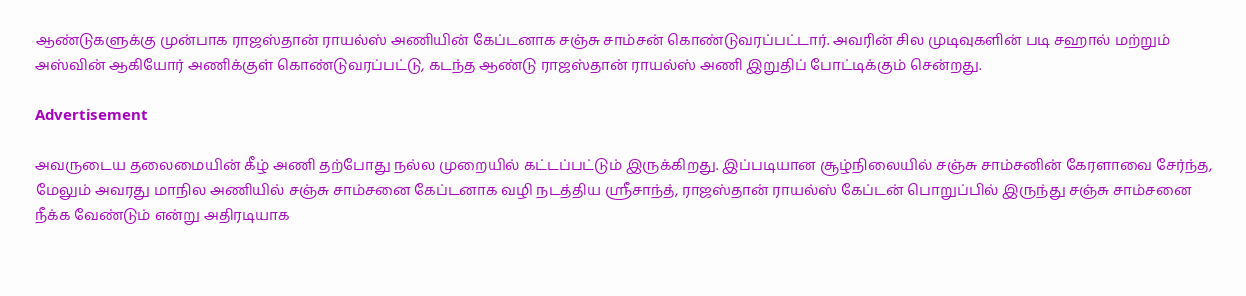ஆண்டுகளுக்கு முன்பாக ராஜஸ்தான் ராயல்ஸ் அணியின் கேப்டனாக சஞ்சு சாம்சன் கொண்டுவரப்பட்டார். அவரின் சில முடிவுகளின் படி சஹால் மற்றும் அஸ்வின் ஆகியோர் அணிக்குள் கொண்டுவரப்பட்டு, கடந்த ஆண்டு ராஜஸ்தான் ராயல்ஸ் அணி இறுதிப் போட்டிக்கும் சென்றது.

Advertisement

அவருடைய தலைமையின் கீழ் அணி தற்போது நல்ல முறையில் கட்டப்பட்டும் இருக்கிறது. இப்படியான சூழ்நிலையில் சஞ்சு சாம்சனின் கேரளாவை சேர்ந்த, மேலும் அவரது மாநில அணியில் சஞ்சு சாம்சனை கேப்டனாக வழி நடத்திய ஸ்ரீசாந்த், ராஜஸ்தான் ராயல்ஸ் கேப்டன் பொறுப்பில் இருந்து சஞ்சு சாம்சனை நீக்க வேண்டும் என்று அதிரடியாக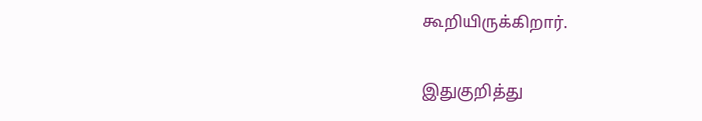கூறியிருக்கிறார்.

இதுகுறித்து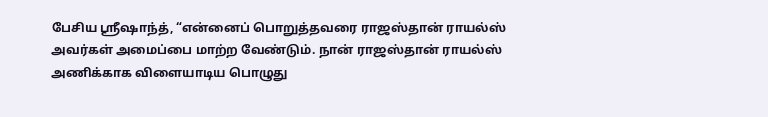பேசிய ஸ்ரீஷாந்த், “என்னைப் பொறுத்தவரை ராஜஸ்தான் ராயல்ஸ் அவர்கள் அமைப்பை மாற்ற வேண்டும். நான் ராஜஸ்தான் ராயல்ஸ் அணிக்காக விளையாடிய பொழுது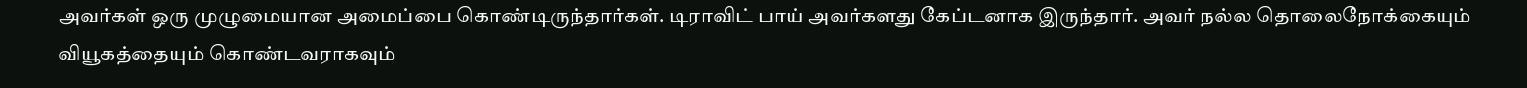அவர்கள் ஒரு முழுமையான அமைப்பை கொண்டிருந்தார்கள். டிராவிட் பாய் அவர்களது கேப்டனாக இருந்தார். அவர் நல்ல தொலைநோக்கையும் வியூகத்தையும் கொண்டவராகவும்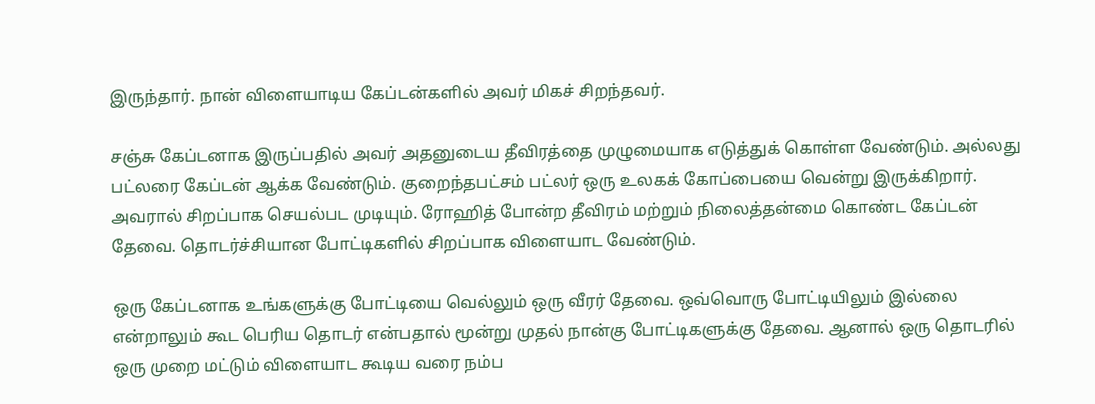இருந்தார். நான் விளையாடிய கேப்டன்களில் அவர் மிகச் சிறந்தவர்.

சஞ்சு கேப்டனாக இருப்பதில் அவர் அதனுடைய தீவிரத்தை முழுமையாக எடுத்துக் கொள்ள வேண்டும். அல்லது பட்லரை கேப்டன் ஆக்க வேண்டும். குறைந்தபட்சம் பட்லர் ஒரு உலகக் கோப்பையை வென்று இருக்கிறார். அவரால் சிறப்பாக செயல்பட முடியும். ரோஹித் போன்ற தீவிரம் மற்றும் நிலைத்தன்மை கொண்ட கேப்டன் தேவை. தொடர்ச்சியான போட்டிகளில் சிறப்பாக விளையாட வேண்டும்.

ஒரு கேப்டனாக உங்களுக்கு போட்டியை வெல்லும் ஒரு வீரர் தேவை. ஒவ்வொரு போட்டியிலும் இல்லை என்றாலும் கூட பெரிய தொடர் என்பதால் மூன்று முதல் நான்கு போட்டிகளுக்கு தேவை. ஆனால் ஒரு தொடரில் ஒரு முறை மட்டும் விளையாட கூடிய வரை நம்ப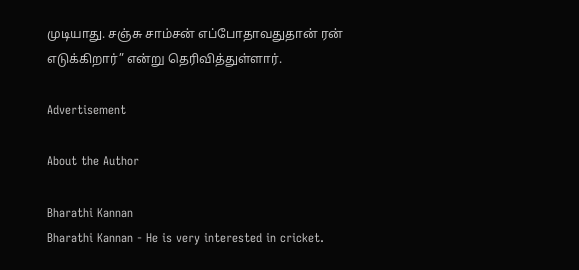முடியாது. சஞ்சு சாம்சன் எப்போதாவதுதான் ரன் எடுக்கிறார்” என்று தெரிவித்துள்ளார்.

Advertisement

About the Author

Bharathi Kannan
Bharathi Kannan - He is very interested in cricket.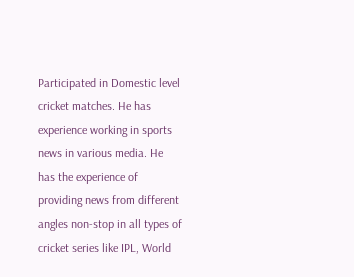Participated in Domestic level cricket matches. He has experience working in sports news in various media. He has the experience of providing news from different angles non-stop in all types of cricket series like IPL, World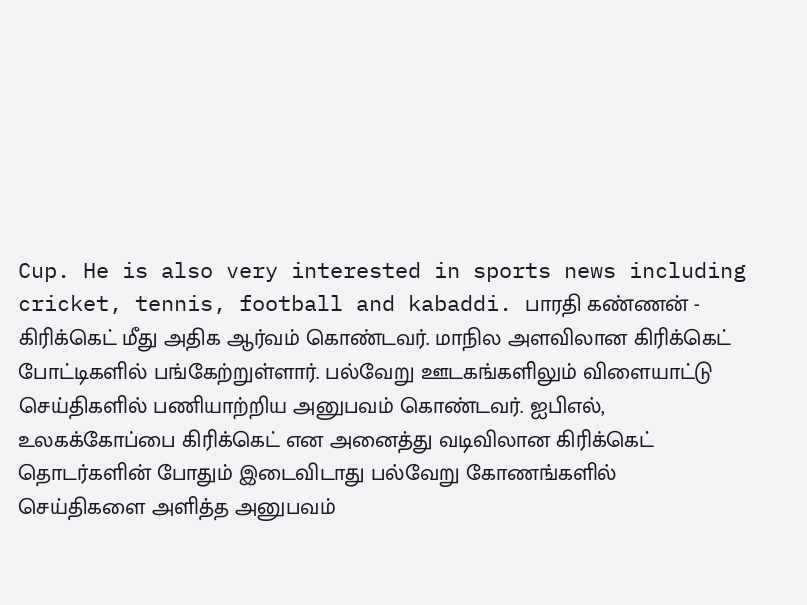Cup. He is also very interested in sports news including cricket, tennis, football and kabaddi. பாரதி கண்ணன் - கிரிக்கெட் மீது அதிக ஆர்வம் கொண்டவர். மாநில அளவிலான கிரிக்கெட் போட்டிகளில் பங்கேற்றுள்ளார். பல்வேறு ஊடகங்களிலும் விளையாட்டு செய்திகளில் பணியாற்றிய அனுபவம் கொண்டவர். ஐபிஎல், உலகக்கோப்பை கிரிக்கெட் என அனைத்து வடிவிலான கிரிக்கெட் தொடர்களின் போதும் இடைவிடாது பல்வேறு கோணங்களில் செய்திகளை அளித்த அனுபவம்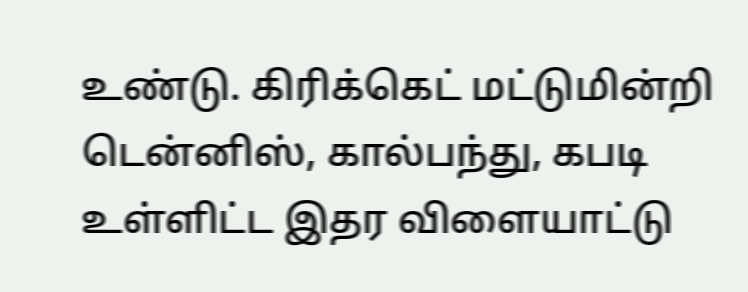உண்டு. கிரிக்கெட் மட்டுமின்றி டென்னிஸ், கால்பந்து, கபடி உள்ளிட்ட இதர விளையாட்டு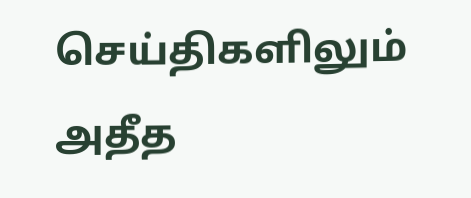செய்திகளிலும் அதீத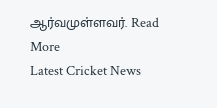ஆர்வமுள்ளவர். Read More
Latest Cricket News